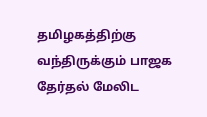தமிழகத்திற்கு வந்திருக்கும் பாஜக தேர்தல் மேலிட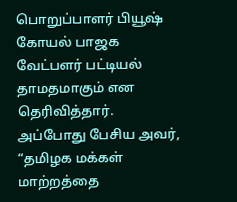பொறுப்பாளர் பியூஷ் கோயல் பாஜக வேட்பளர் பட்டியல் தாமதமாகும் என தெரிவித்தார்.
அப்போது பேசிய அவர், “தமிழக மக்கள் மாற்றத்தை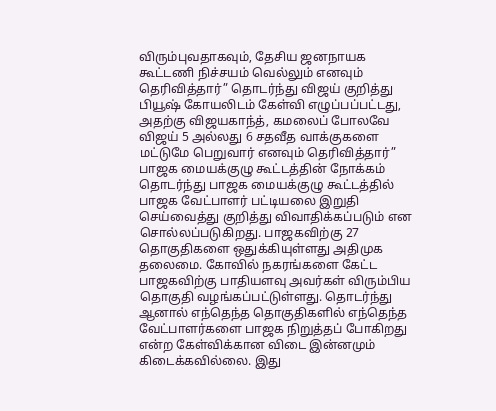விரும்புவதாகவும், தேசிய ஜனநாயக கூட்டணி நிச்சயம் வெல்லும் எனவும் தெரிவித்தார்” தொடர்ந்து விஜய் குறித்து பியூஷ் கோயலிடம் கேள்வி எழுப்பப்பட்டது, அதற்கு விஜயகாந்த், கமலைப் போலவே விஜய் 5 அல்லது 6 சதவீத வாக்குகளை மட்டுமே பெறுவார் எனவும் தெரிவித்தார்”
பாஜக மையக்குழு கூட்டத்தின் நோக்கம்
தொடர்ந்து பாஜக மையக்குழு கூட்டத்தில் பாஜக வேட்பாளர் பட்டியலை இறுதி செய்வைத்து குறித்து விவாதிக்கப்படும் என சொல்லப்படுகிறது. பாஜகவிற்கு 27 தொகுதிகளை ஒதுக்கியுள்ளது அதிமுக தலைமை. கோவில் நகரங்களை கேட்ட பாஜகவிற்கு பாதியளவு அவர்கள் விரும்பிய தொகுதி வழங்கப்பட்டுள்ளது. தொடர்ந்து ஆனால் எந்தெந்த தொகுதிகளில் எந்தெந்த வேட்பாளர்களை பாஜக நிறுத்தப் போகிறது என்ற கேள்விக்கான விடை இன்னமும் கிடைக்கவில்லை. இது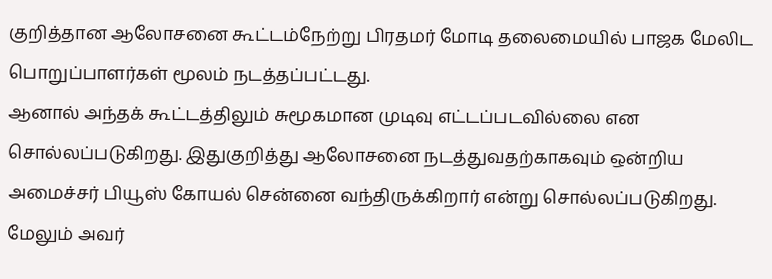குறித்தான ஆலோசனை கூட்டம்நேற்று பிரதமர் மோடி தலைமையில் பாஜக மேலிட பொறுப்பாளர்கள் மூலம் நடத்தப்பட்டது.
ஆனால் அந்தக் கூட்டத்திலும் சுமூகமான முடிவு எட்டப்படவில்லை என சொல்லப்படுகிறது. இதுகுறித்து ஆலோசனை நடத்துவதற்காகவும் ஒன்றிய அமைச்சர் பியூஸ் கோயல் சென்னை வந்திருக்கிறார் என்று சொல்லப்படுகிறது. மேலும் அவர்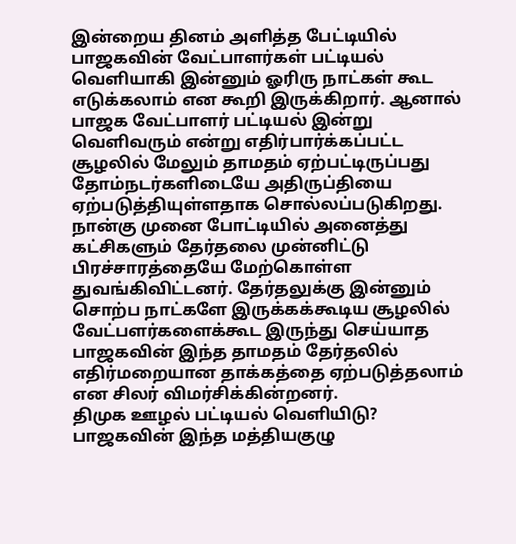இன்றைய தினம் அளித்த பேட்டியில் பாஜகவின் வேட்பாளர்கள் பட்டியல் வெளியாகி இன்னும் ஓரிரு நாட்கள் கூட எடுக்கலாம் என கூறி இருக்கிறார். ஆனால் பாஜக வேட்பாளர் பட்டியல் இன்று வெளிவரும் என்று எதிர்பார்க்கப்பட்ட சூழலில் மேலும் தாமதம் ஏற்பட்டிருப்பது தோம்நடர்களிடையே அதிருப்தியை ஏற்படுத்தியுள்ளதாக சொல்லப்படுகிறது.
நான்கு முனை போட்டியில் அனைத்து கட்சிகளும் தேர்தலை முன்னிட்டு பிரச்சாரத்தையே மேற்கொள்ள துவங்கிவிட்டனர். தேர்தலுக்கு இன்னும் சொற்ப நாட்களே இருக்கக்கூடிய சூழலில் வேட்பளர்களைக்கூட இருந்து செய்யாத பாஜகவின் இந்த தாமதம் தேர்தலில் எதிர்மறையான தாக்கத்தை ஏற்படுத்தலாம் என சிலர் விமர்சிக்கின்றனர்.
திமுக ஊழல் பட்டியல் வெளியிடு?
பாஜகவின் இந்த மத்தியகுழு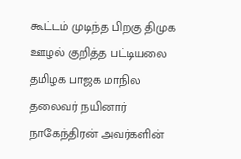கூட்டம் முடிந்த பிறகு திமுக ஊழல் குறித்த பட்டியலை தமிழக பாஜக மாநில தலைவர் நயினார் நாகேந்திரன் அவர்களின்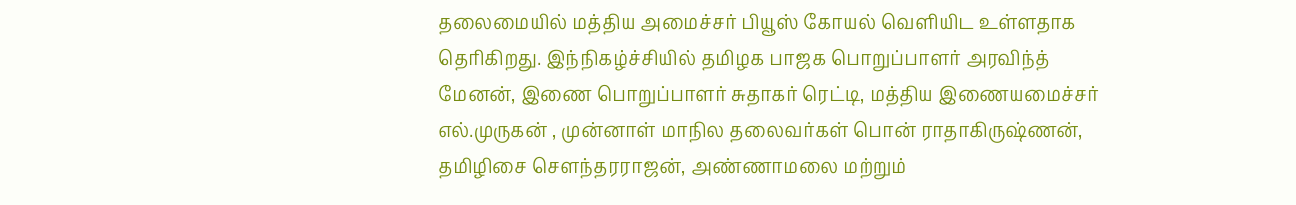தலைமையில் மத்திய அமைச்சர் பியூஸ் கோயல் வெளியிட உள்ளதாக தெரிகிறது. இந்நிகழ்ச்சியில் தமிழக பாஜக பொறுப்பாளர் அரவிந்த் மேனன், இணை பொறுப்பாளர் சுதாகர் ரெட்டி, மத்திய இணையமைச்சர் எல்.முருகன் , முன்னாள் மாநில தலைவர்கள் பொன் ராதாகிருஷ்ணன், தமிழிசை சௌந்தரராஜன், அண்ணாமலை மற்றும்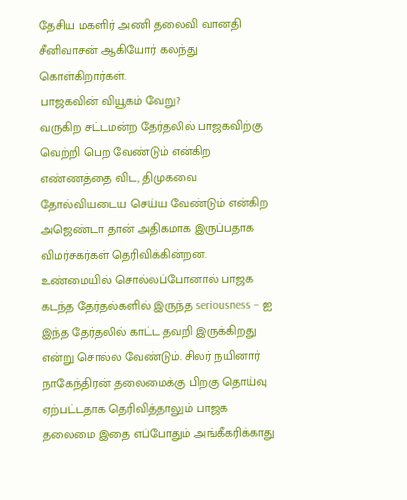தேசிய மகளிர் அணி தலைவி வானதி சீனிவாசன் ஆகியோர் கலந்து கொள்கிறார்கள்.
பாஜகவின் வியூகம் வேறு?
வருகிற சட்டமன்ற தேர்தலில் பாஜகவிற்கு வெற்றி பெற வேண்டும் என்கிற எண்ணத்தை விட, திமுகவை தோல்வியடைய செய்ய வேண்டும் என்கிற அஜெண்டா தான் அதிகமாக இருப்பதாக விமர்சகர்கள் தெரிவிக்கின்றன. உண்மையில் சொல்லப்போனால் பாஜக கடந்த தேர்தல்களில் இருந்த seriousness – ஐ இந்த தேர்தலில் காட்ட தவறி இருக்கிறது என்று சொல்ல வேண்டும். சிலர் நயினார் நாகேந்திரன் தலைமைக்கு பிறகு தொய்வு ஏற்பட்டதாக தெரிவித்தாலும் பாஜக தலைமை இதை எப்போதும் அங்கீகரிக்காது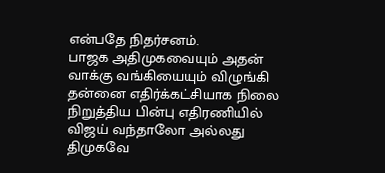என்பதே நிதர்சனம்.
பாஜக அதிமுகவையும் அதன் வாக்கு வங்கியையும் விழுங்கி தன்னை எதிர்க்கட்சியாக நிலை நிறுத்திய பின்பு எதிரணியில் விஜய் வந்தாலோ அல்லது திமுகவே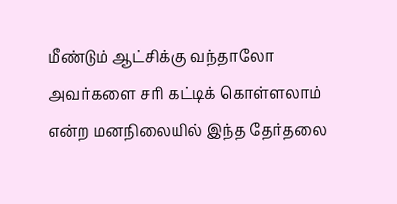மீண்டும் ஆட்சிக்கு வந்தாலோ அவர்களை சரி கட்டிக் கொள்ளலாம் என்ற மனநிலையில் இந்த தேர்தலை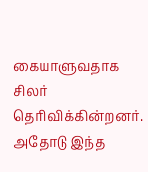கையாளுவதாக சிலர் தெரிவிக்கின்றனர். அதோடு இந்த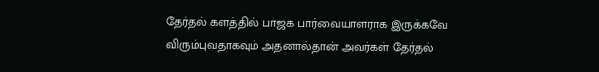தேர்தல் களத்தில் பாஜக பார்வையாளராக இருக்கவே விரும்புவதாகவும் அதனால்தான் அவர்கள் தேர்தல்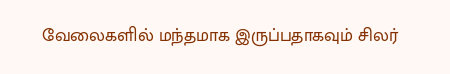வேலைகளில் மந்தமாக இருப்பதாகவும் சிலர்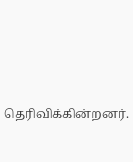தெரிவிக்கின்றனர்.